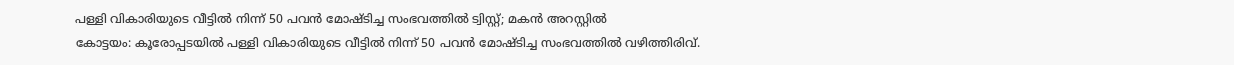പള്ളി വികാരിയുടെ വീട്ടിൽ നിന്ന് 50 പവൻ മോഷ്ടിച്ച സംഭവത്തിൽ ട്വിസ്റ്റ്; മകൻ അറസ്റ്റിൽ
കോട്ടയം: കൂരോപ്പടയിൽ പള്ളി വികാരിയുടെ വീട്ടിൽ നിന്ന് 50 പവൻ മോഷ്ടിച്ച സംഭവത്തിൽ വഴിത്തിരിവ്.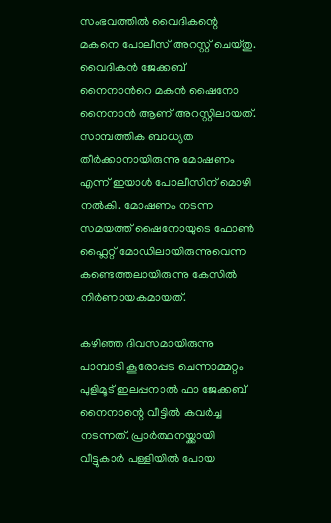സംഭവത്തിൽ വൈദികന്റെ മകനെ പോലീസ് അറസ്റ്റ് ചെയ്തു. വൈദികൻ ജേക്കബ് നൈനാൻറെ മകൻ ഷൈനോ നൈനാൻ ആണ് അറസ്റ്റിലായത്. സാമ്പത്തിക ബാധ്യത തീർക്കാനായിരുന്നു മോഷണം എന്ന് ഇയാൾ പോലീസിന് മൊഴി നൽകി. മോഷണം നടന്ന സമയത്ത് ഷൈനോയുടെ ഫോൺ ഫ്ലൈറ്റ് മോഡിലായിരുന്നുവെന്ന കണ്ടെത്തലായിരുന്നു കേസിൽ നിർണായകമായത്.

കഴിഞ്ഞ ദിവസമായിരുന്നു പാമ്പാടി കൂരോപ്പട ചെന്നാമ്മറ്റം പുളിമൂട് ഇലപ്പനാൽ ഫാ ജേക്കബ് നൈനാന്റെ വീട്ടിൽ കവർച്ച നടന്നത്. പ്രാർത്ഥനയ്ക്കായി വീട്ടുകാർ പള്ളിയിൽ പോയ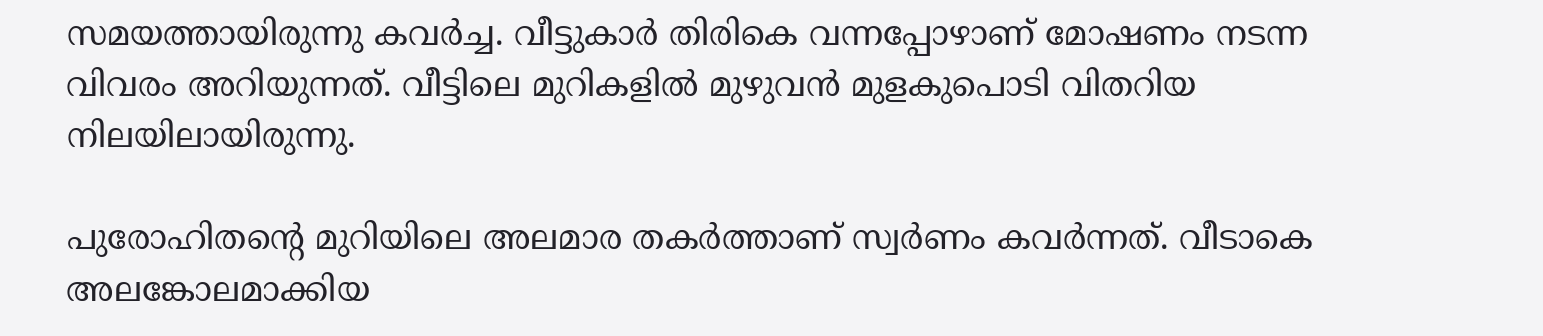സമയത്തായിരുന്നു കവർച്ച. വീട്ടുകാർ തിരികെ വന്നപ്പോഴാണ് മോഷണം നടന്ന വിവരം അറിയുന്നത്. വീട്ടിലെ മുറികളിൽ മുഴുവൻ മുളകുപൊടി വിതറിയ നിലയിലായിരുന്നു.

പുരോഹിതന്റെ മുറിയിലെ അലമാര തകർത്താണ് സ്വർണം കവർന്നത്. വീടാകെ അലങ്കോലമാക്കിയ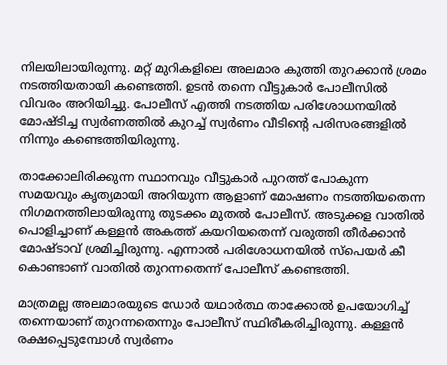നിലയിലായിരുന്നു. മറ്റ് മുറികളിലെ അലമാര കുത്തി തുറക്കാൻ ശ്രമം നടത്തിയതായി കണ്ടെത്തി. ഉടൻ തന്നെ വീട്ടുകാർ പോലീസിൽ വിവരം അറിയിച്ചു. പോലീസ് എത്തി നടത്തിയ പരിശോധനയിൽ മോഷ്ടിച്ച സ്വർണത്തിൽ കുറച്ച് സ്വർണം വീടിന്റെ പരിസരങ്ങളിൽ നിന്നും കണ്ടെത്തിയിരുന്നു.

താക്കോലിരിക്കുന്ന സ്ഥാനവും വീട്ടുകാർ പുറത്ത് പോകുന്ന സമയവും കൃത്യമായി അറിയുന്ന ആളാണ് മോഷണം നടത്തിയതെന്ന നിഗമനത്തിലായിരുന്നു തുടക്കം മുതൽ പോലീസ്. അടുക്കള വാതിൽ പൊളിച്ചാണ് കള്ളൻ അകത്ത് കയറിയതെന്ന് വരുത്തി തീർക്കാൻ മോഷ്ടാവ് ശ്രമിച്ചിരുന്നു. എന്നാൽ പരിശോധനയിൽ സ്പെയർ കീ കൊണ്ടാണ് വാതിൽ തുറന്നതെന്ന് പോലീസ് കണ്ടെത്തി.

മാത്രമല്ല അലമാരയുടെ ഡോർ യഥാർത്ഥ താക്കോൽ ഉപയോഗിച്ച് തന്നെയാണ് തുറന്നതെന്നും പോലീസ് സ്ഥിരീകരിച്ചിരുന്നു. കള്ളൻ രക്ഷപ്പെടുമ്പോൾ സ്വർണം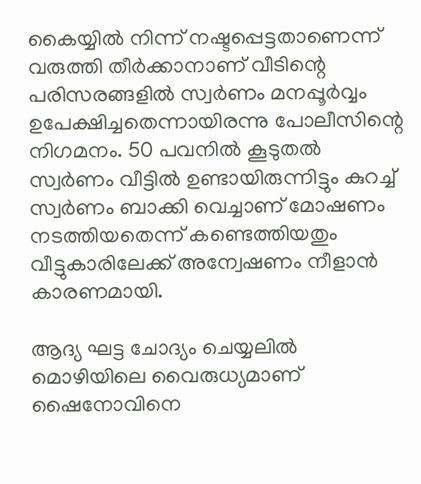കൈയ്യിൽ നിന്ന് നഷ്ടപ്പെട്ടതാണെന്ന് വരുത്തി തീർക്കാനാണ് വീടിന്റെ പരിസരങ്ങളിൽ സ്വർണം മനപ്പൂർവ്വം ഉപേക്ഷിച്ചതെന്നായിരന്നു പോലീസിന്റെ നിഗമനം. 50 പവനിൽ കൂടുതൽ സ്വർണം വീട്ടിൽ ഉണ്ടായിരുന്നിട്ടും കുറച്ച് സ്വർണം ബാക്കി വെച്ചാണ് മോഷണം നടത്തിയതെന്ന് കണ്ടെത്തിയതും വീട്ടുകാരിലേക്ക് അന്വേഷണം നീളാൻ കാരണമായി.

ആദ്യ ഘട്ട ചോദ്യം ചെയ്യലിൽ മൊഴിയിലെ വൈരുധ്യമാണ് ഷൈനോവിനെ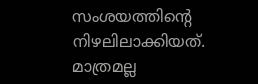സംശയത്തിന്റെ നിഴലിലാക്കിയത്. മാത്രമല്ല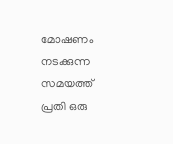മോഷണം നടക്കുന്ന സമയത്ത് പ്രതി ഒരു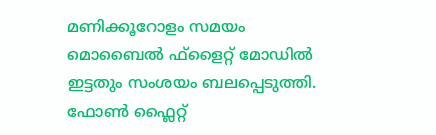മണിക്കൂറോളം സമയം മൊബൈൽ ഫ്ളൈറ്റ് മോഡിൽ ഇട്ടതും സംശയം ബലപ്പെടുത്തി. ഫോൺ ഫ്ലൈറ്റ്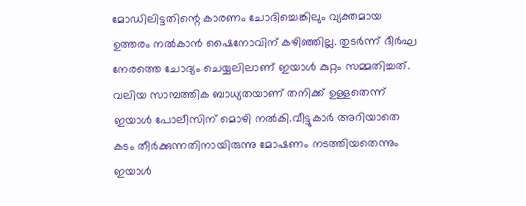മോഡിലിട്ടതിന്റെ കാരണം ചോദിച്ചെങ്കിലും വ്യക്തമായ ഉത്തരം നൽകാൻ ഷൈനോവിന് കഴിഞ്ഞില്ല. തുടർന്ന് ദീർഘ നേരത്തെ ചോദ്യം ചെയ്യലിലാണ് ഇയാൾ കുറ്റം സമ്മതിച്ചത്. വലിയ സാമ്പത്തിക ബാധ്യതയാണ് തനിക്ക് ഉള്ളതെന്ന് ഇയാൾ പോലീസിന് മൊഴി നൽകി.വീട്ടുകാർ അറിയാതെ കടം തീർക്കുന്നതിനായിരുന്നു മോഷണം നടത്തിയതെന്നും ഇയാൾ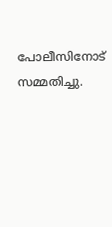പോലീസിനോട് സമ്മതിച്ചു.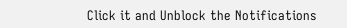Click it and Unblock the Notifications